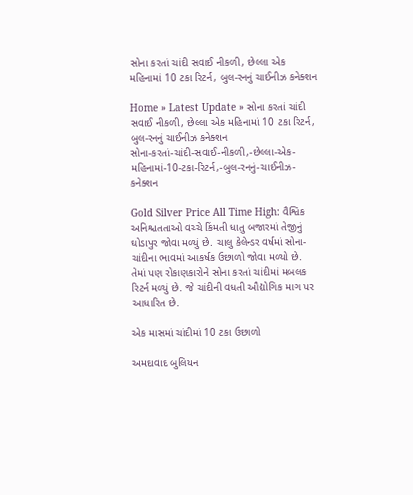સોના કરતાં ચાંદી સવાઈ નીકળી, છેલ્લા એક મહિનામાં 10 ટકા રિટર્ન, બુલ-રનનું ચાઈનીઝ કનેક્શન

Home » Latest Update » સોના કરતાં ચાંદી સવાઈ નીકળી, છેલ્લા એક મહિનામાં 10 ટકા રિટર્ન, બુલ-રનનું ચાઈનીઝ કનેક્શન
સોના-કરતાં-ચાંદી-સવાઈ-નીકળી,-છેલ્લા-એક-મહિનામાં-10-ટકા-રિટર્ન,-બુલ-રનનું-ચાઈનીઝ-કનેક્શન

Gold Silver Price All Time High: વૈશ્વિક અનિશ્ચતતાઓ વચ્ચે કિંમતી ધાતુ બજારમાં તેજીનું ઘોડાપુર જોવા મળ્યું છે. ચાલુ કેલેન્ડર વર્ષમાં સોના-ચાંદીના ભાવમાં આકર્ષક ઉછાળો જોવા મળ્યો છે. તેમાં પણ રોકાણકારોને સોના કરતાં ચાંદીમાં મબલક રિટર્ન મળ્યું છે. જે ચાંદીની વધતી ઔદ્યોગિક માગ પર આધારિત છે.

એક માસમાં ચાંદીમાં 10 ટકા ઉછાળો

અમદાવાદ બુલિયન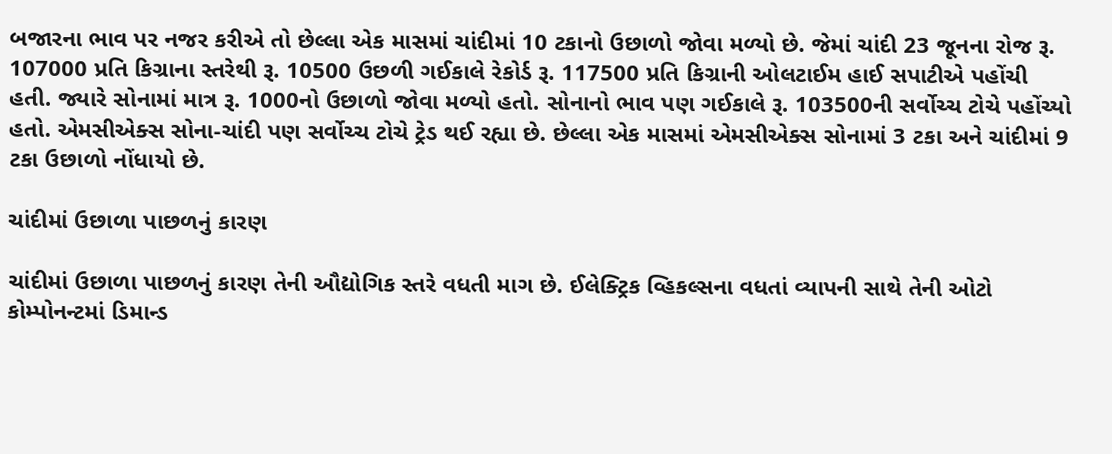બજારના ભાવ પર નજર કરીએ તો છેલ્લા એક માસમાં ચાંદીમાં 10 ટકાનો ઉછાળો જોવા મળ્યો છે. જેમાં ચાંદી 23 જૂનના રોજ રૂ. 107000 પ્રતિ કિગ્રાના સ્તરેથી રૂ. 10500 ઉછળી ગઈકાલે રેકોર્ડ રૂ. 117500 પ્રતિ કિગ્રાની ઓલટાઈમ હાઈ સપાટીએ પહોંચી હતી. જ્યારે સોનામાં માત્ર રૂ. 1000નો ઉછાળો જોવા મળ્યો હતો. સોનાનો ભાવ પણ ગઈકાલે રૂ. 103500ની સર્વોચ્ચ ટોચે પહોંચ્યો હતો. એમસીએક્સ સોના-ચાંદી પણ સર્વોચ્ચ ટોચે ટ્રેડ થઈ રહ્યા છે. છેલ્લા એક માસમાં એમસીએક્સ સોનામાં 3 ટકા અને ચાંદીમાં 9 ટકા ઉછાળો નોંધાયો છે.

ચાંદીમાં ઉછાળા પાછળનું કારણ

ચાંદીમાં ઉછાળા પાછળનું કારણ તેની ઔદ્યોગિક સ્તરે વધતી માગ છે. ઈલેક્ટ્રિક વ્હિકલ્સના વધતાં વ્યાપની સાથે તેની ઓટો કોમ્પોનન્ટમાં ડિમાન્ડ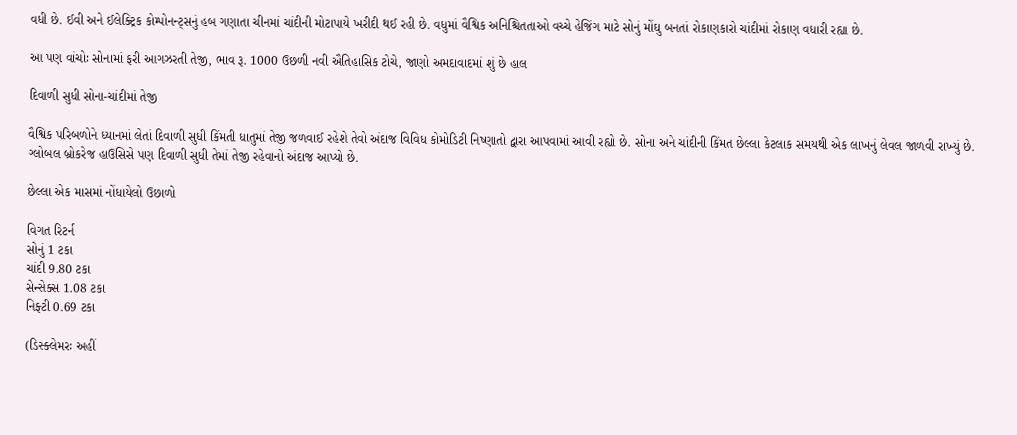વધી છે. ઈવી અને ઈલેક્ટ્રિક કોમ્પોનન્ટ્સનું હબ ગણાતા ચીનમાં ચાંદીની મોટાપાયે ખરીદી થઈ રહી છે. વધુમાં વૈશ્વિક અનિશ્ચિતતાઓ વચ્ચે હેજિંગ માટે સોનું મોંઘુ બનતાં રોકાણકારો ચાંદીમાં રોકાણ વધારી રહ્યા છે.

આ પણ વાંચોઃ સોનામાં ફરી આગઝરતી તેજી, ભાવ રૂ. 1000 ઉછળી નવી ઐતિહાસિક ટોચે, જાણો અમદાવાદમાં શું છે હાલ

દિવાળી સુધી સોના-ચાંદીમાં તેજી

વૈશ્વિક પરિબળોને ધ્યાનમાં લેતાં દિવાળી સુધી કિંમતી ધાતુમાં તેજી જળવાઈ રહેશે તેવો અંદાજ વિવિધ કોમોડિટી નિષ્ણાતો દ્વારા આપવામાં આવી રહ્યો છે. સોના અને ચાંદીની કિંમત છેલ્લા કેટલાક સમયથી એક લાખનું લેવલ જાળવી રાખ્યું છે. ગ્લોબલ બ્રોકરેજ હાઉસિસે પણ દિવાળી સુધી તેમાં તેજી રહેવાનો અંદાજ આપ્યો છે.

છેલ્લા એક માસમાં નોંધાયેલો ઉછાળો

વિગત રિટર્ન
સોનું 1 ટકા
ચાંદી 9.80 ટકા
સેન્સેક્સ 1.08 ટકા
નિફ્ટી 0.69 ટકા

(ડિસ્ક્લેમરઃ અહીં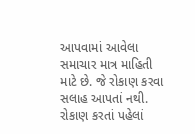આપવામાં આવેલા સમાચાર માત્ર માહિતી માટે છે. જે રોકાણ કરવા સલાહ આપતાં નથી. રોકાણ કરતાં પહેલાં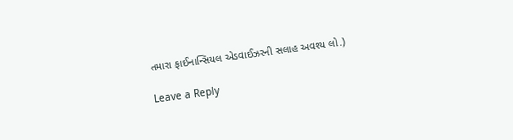તમારા ફાઈનાન્સિયલ એડવાઈઝરની સલાહ અવશ્ય લો.)

Leave a Reply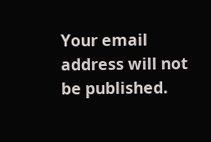Your email address will not be published.